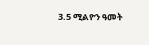3.5 ሚልዮን ዓመት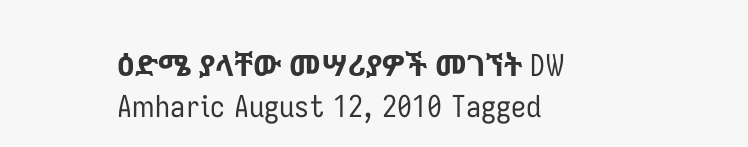ዕድሜ ያላቸው መሣሪያዎች መገኘት DW Amharic August 12, 2010 Tagged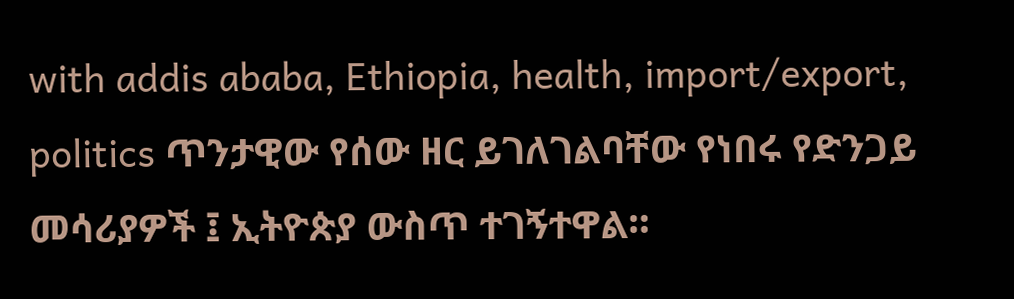with addis ababa, Ethiopia, health, import/export, politics ጥንታዊው የሰው ዘር ይገለገልባቸው የነበሩ የድንጋይ መሳሪያዎች ፤ ኢትዮጵያ ውስጥ ተገኝተዋል።